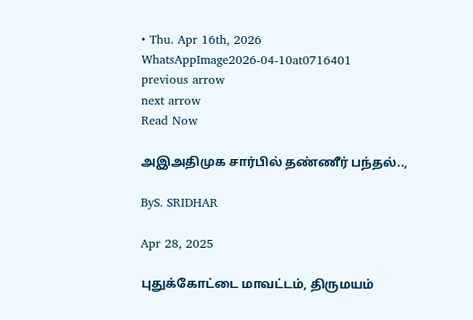• Thu. Apr 16th, 2026
WhatsAppImage2026-04-10at0716401
previous arrow
next arrow
Read Now

அஇஅதிமுக சார்பில் தண்ணீர் பந்தல்..,

ByS. SRIDHAR

Apr 28, 2025

புதுக்கோட்டை மாவட்டம், திருமயம்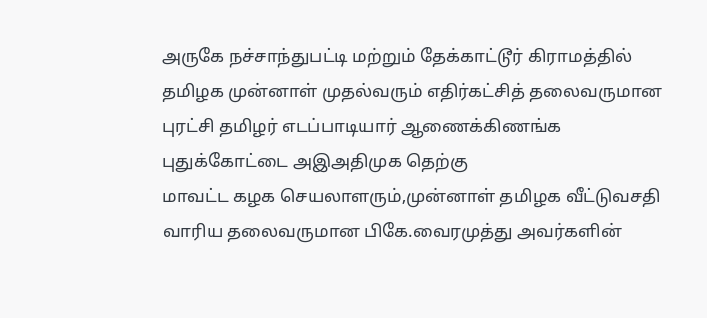அருகே நச்சாந்துபட்டி மற்றும் தேக்காட்டூர் கிராமத்தில் தமிழக முன்னாள் முதல்வரும் எதிர்கட்சித் தலைவருமான புரட்சி தமிழர் எடப்பாடியார் ஆணைக்கிணங்க புதுக்கோட்டை அஇஅதிமுக தெற்கு
மாவட்ட கழக‌ செயலாளரும்,முன்னாள் தமிழக வீட்டுவசதி வாரிய தலைவருமான பிகே.வைரமுத்து அவர்களின்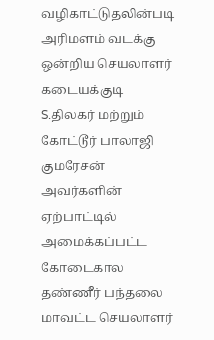வழிகாட்டுதலின்படி அரிமளம் வடக்கு ஒன்றிய செயலாளர் கடையக்குடி S.திலகர் மற்றும் கோட்டூர் பாலாஜி குமரேசன் அவர்களின் ஏற்பாட்டில் அமைக்கப்பட்ட கோடைகால தண்ணீர் பந்தலை மாவட்ட செயலாளர்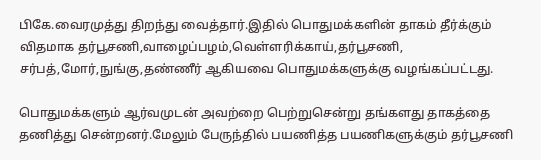பிகே.வைரமுத்து திறந்து வைத்தார்.இதில் பொதுமக்களின் தாகம் தீர்க்கும் விதமாக தர்பூசணி,வாழைப்பழம்,வெள்ளரிக்காய்,தர்பூசணி, சர்பத்,மோர்,நுங்கு,தண்ணீர் ஆகியவை பொதுமக்களுக்கு வழங்கப்பட்டது.

பொதுமக்களும் ஆர்வமுடன் அவற்றை பெற்றுசென்று தங்களது தாகத்தை தணித்து சென்றனர்.மேலும் பேருந்தில் பயணித்த பயணிகளுக்கும் தர்பூசணி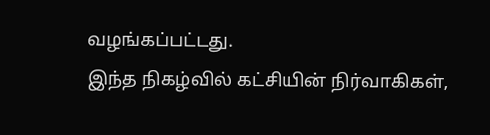வழங்கப்பட்டது.
இந்த நிகழ்வில் கட்சியின் நிர்வாகிகள்,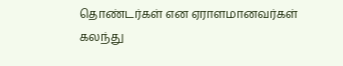தொண்டர்கள் என ஏராளமானவர்கள் கலந்து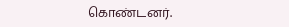கொண்டனர்.